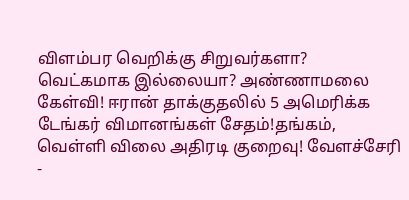விளம்பர வெறிக்கு சிறுவர்களா? வெட்கமாக இல்லையா? அண்ணாமலை கேள்வி! ஈரான் தாக்குதலில் 5 அமெரிக்க டேங்கர் விமானங்கள் சேதம்!தங்கம், வெள்ளி விலை அதிரடி குறைவு! வேளச்சேரி -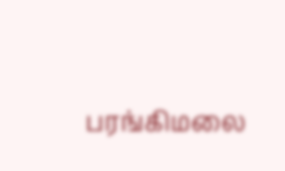பரங்கிமலை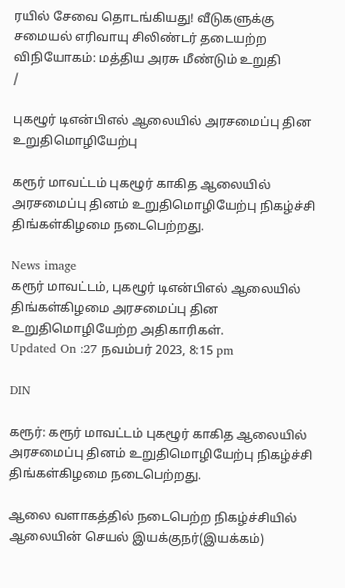ரயில் சேவை தொடங்கியது! வீடுகளுக்கு சமையல் எரிவாயு சிலிண்டர் தடையற்ற விநியோகம்: மத்திய அரசு மீண்டும் உறுதி
/

புகழூர் டிஎன்பிஎல் ஆலையில் அரசமைப்பு தின உறுதிமொழியேற்பு

கரூர் மாவட்டம் புகழூர் காகித ஆலையில் அரசமைப்பு தினம் உறுதிமொழியேற்பு நிகழ்ச்சி திங்கள்கிழமை நடைபெற்றது.

News image
கரூர் மாவட்டம், புகழூர் டிஎன்பிஎல் ஆலையில் திங்கள்கிழமை அரசமைப்பு தின உறுதிமொழியேற்ற அதிகாரிகள்.
Updated On :27 நவம்பர் 2023, 8:15 pm

DIN

கரூர்: கரூர் மாவட்டம் புகழூர் காகித ஆலையில் அரசமைப்பு தினம் உறுதிமொழியேற்பு நிகழ்ச்சி திங்கள்கிழமை நடைபெற்றது.

ஆலை வளாகத்தில் நடைபெற்ற நிகழ்ச்சியில் ஆலையின் செயல் இயக்குநர்(இயக்கம்)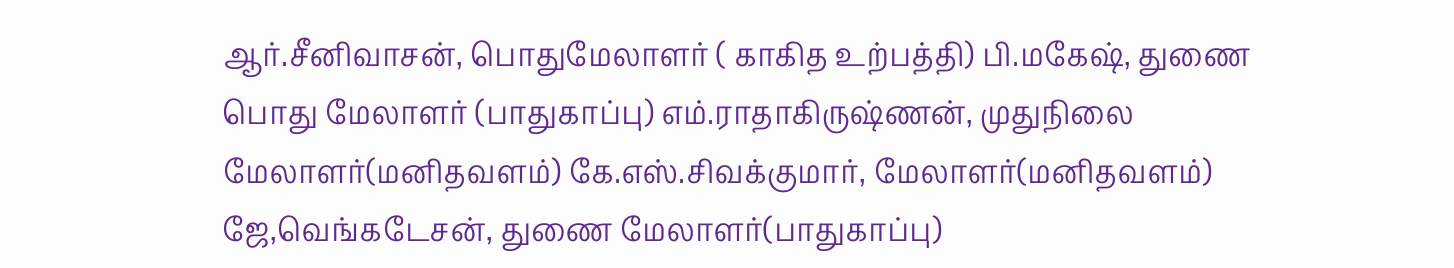ஆர்.சீனிவாசன், பொதுமேலாளர் ( காகித உற்பத்தி) பி.மகேஷ், துணை பொது மேலாளர் (பாதுகாப்பு) எம்.ராதாகிருஷ்ணன், முதுநிலை மேலாளர்(மனிதவளம்) கே.எஸ்.சிவக்குமார், மேலாளர்(மனிதவளம்) ஜே,வெங்கடேசன், துணை மேலாளர்(பாதுகாப்பு)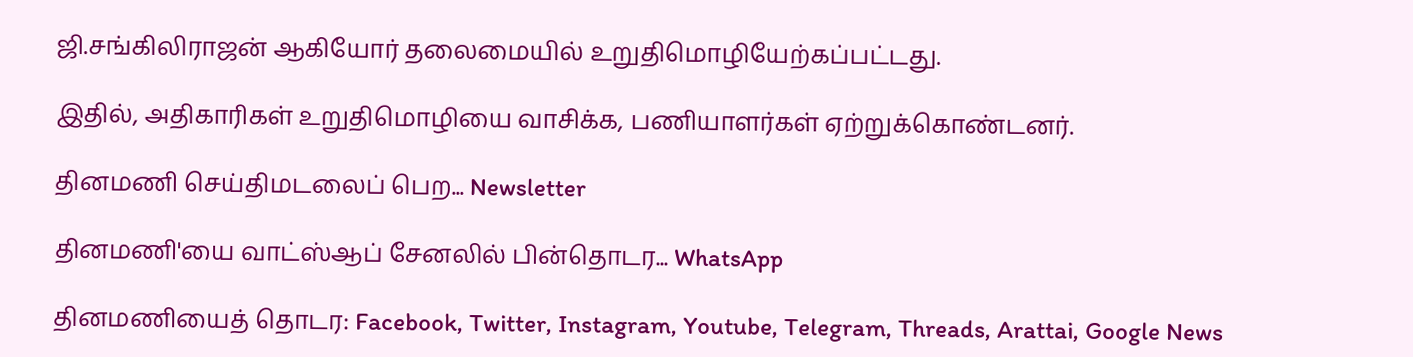ஜி.சங்கிலிராஜன் ஆகியோர் தலைமையில் உறுதிமொழியேற்கப்பட்டது.

இதில், அதிகாரிகள் உறுதிமொழியை வாசிக்க, பணியாளர்கள் ஏற்றுக்கொண்டனர்.

தினமணி செய்திமடலைப் பெற... Newsletter

தினமணி'யை வாட்ஸ்ஆப் சேனலில் பின்தொடர... WhatsApp

தினமணியைத் தொடர: Facebook, Twitter, Instagram, Youtube, Telegram, Threads, Arattai, Google News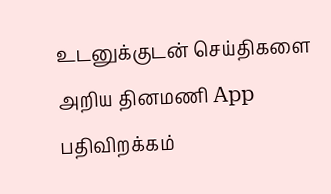உடனுக்குடன் செய்திகளை அறிய தினமணி App பதிவிறக்கம்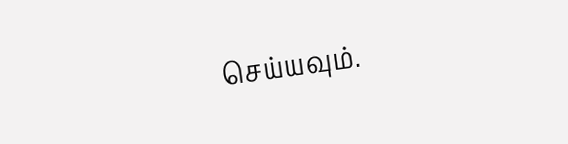செய்யவும்.